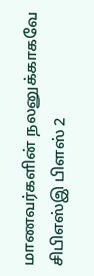மாணவர்களின் நலனுக்காகவே சிபிஎஸ்இ பிளஸ் 2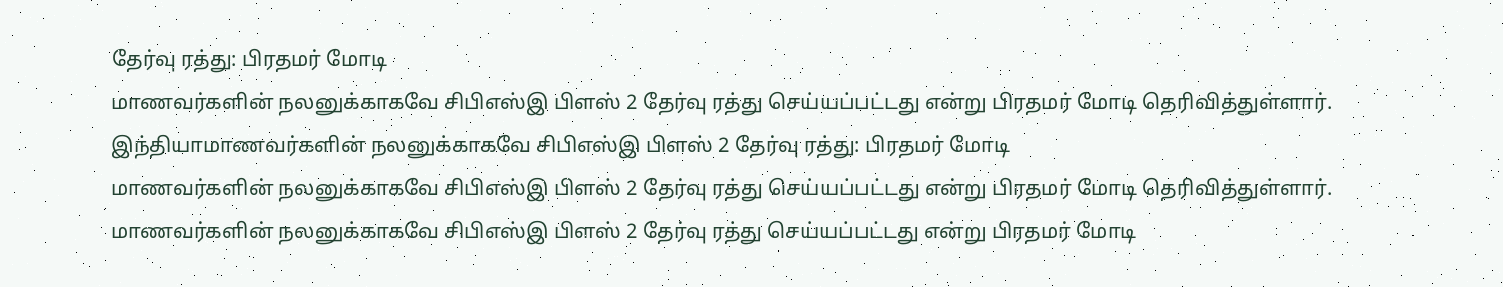தேர்வு ரத்து: பிரதமர் மோடி
மாணவர்களின் நலனுக்காகவே சிபிஎஸ்இ பிளஸ் 2 தேர்வு ரத்து செய்யப்பட்டது என்று பிரதமர் மோடி தெரிவித்துள்ளார்.
இந்தியாமாணவர்களின் நலனுக்காகவே சிபிஎஸ்இ பிளஸ் 2 தேர்வு ரத்து: பிரதமர் மோடி
மாணவர்களின் நலனுக்காகவே சிபிஎஸ்இ பிளஸ் 2 தேர்வு ரத்து செய்யப்பட்டது என்று பிரதமர் மோடி தெரிவித்துள்ளார்.
மாணவர்களின் நலனுக்காகவே சிபிஎஸ்இ பிளஸ் 2 தேர்வு ரத்து செய்யப்பட்டது என்று பிரதமர் மோடி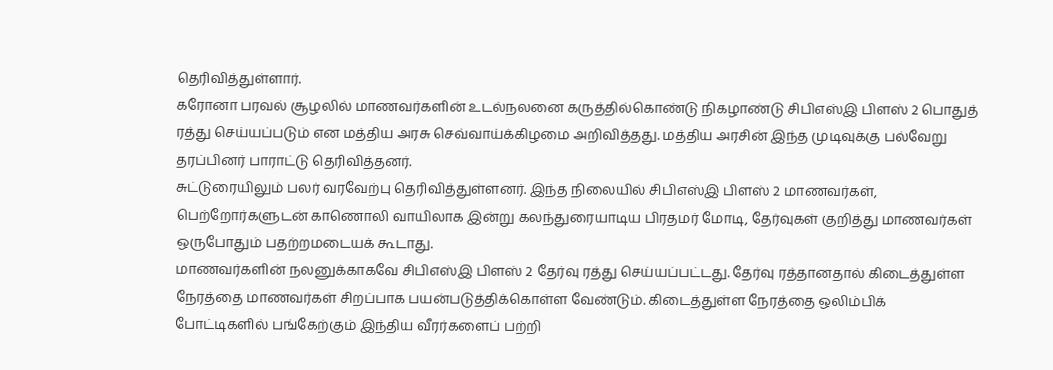தெரிவித்துள்ளார்.
கரோனா பரவல் சூழலில் மாணவர்களின் உடல்நலனை கருத்தில்கொண்டு நிகழாண்டு சிபிஎஸ்இ பிளஸ் 2 பொதுத் ரத்து செய்யப்படும் என மத்திய அரசு செவ்வாய்க்கிழமை அறிவித்தது. மத்திய அரசின் இந்த முடிவுக்கு பல்வேறு தரப்பினர் பாராட்டு தெரிவித்தனர்.
சுட்டுரையிலும் பலர் வரவேற்பு தெரிவித்துள்ளனர். இந்த நிலையில் சிபிஎஸ்இ பிளஸ் 2 மாணவர்கள், பெற்றோர்களுடன் காணொலி வாயிலாக இன்று கலந்துரையாடிய பிரதமர் மோடி, தேர்வுகள் குறித்து மாணவர்கள் ஒருபோதும் பதற்றமடையக் கூடாது.
மாணவர்களின் நலனுக்காகவே சிபிஎஸ்இ பிளஸ் 2 தேர்வு ரத்து செய்யப்பட்டது. தேர்வு ரத்தானதால் கிடைத்துள்ள நேரத்தை மாணவர்கள் சிறப்பாக பயன்படுத்திக்கொள்ள வேண்டும். கிடைத்துள்ள நேரத்தை ஒலிம்பிக் போட்டிகளில் பங்கேற்கும் இந்திய வீரர்களைப் பற்றி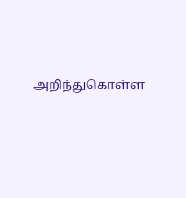அறிந்துகொள்ள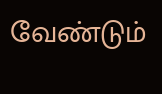வேண்டும்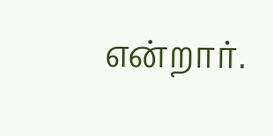என்றார்.